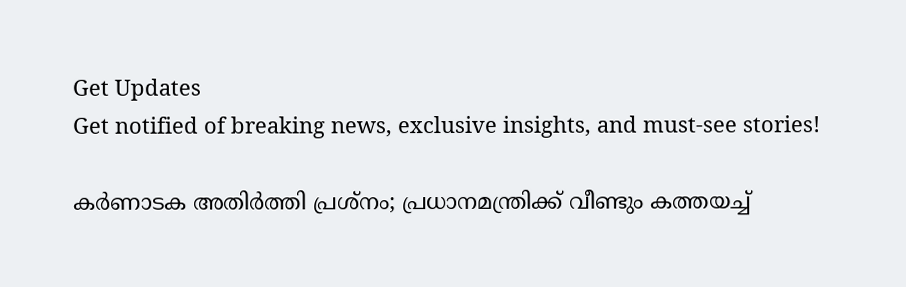Get Updates
Get notified of breaking news, exclusive insights, and must-see stories!

കർണാടക അതിർത്തി പ്രശ്നം; പ്രധാനമന്ത്രിക്ക് വീണ്ടും കത്തയച്ച്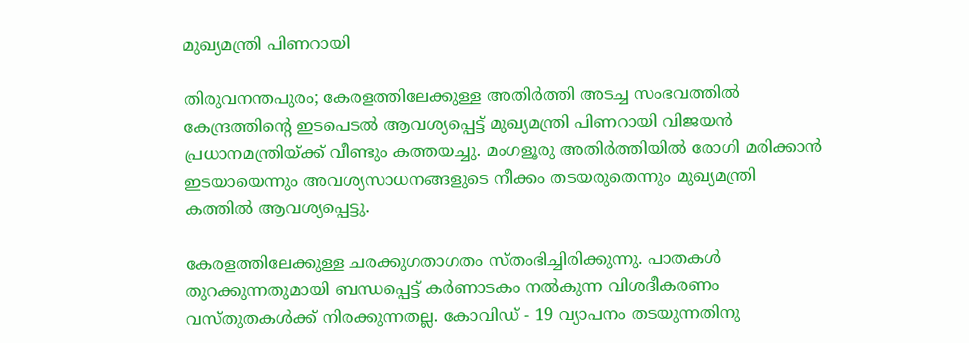മുഖ്യമന്ത്രി പിണറായി

തിരുവനന്തപുരം; കേരളത്തിലേക്കുള്ള അതിർത്തി അടച്ച സംഭവത്തിൽ കേന്ദ്രത്തിന്റെ ഇടപെടൽ ആവശ്യപ്പെട്ട് മുഖ്യമന്ത്രി പിണറായി വിജയൻ പ്രധാനമന്ത്രിയ്ക്ക് വീണ്ടും കത്തയച്ചു. മംഗളൂരു അതിർത്തിയിൽ രോഗി മരിക്കാൻ ഇടയായെന്നും അവശ്യസാധനങ്ങളുടെ നീക്കം തടയരുതെന്നും മുഖ്യമന്ത്രി കത്തിൽ ആവശ്യപ്പെട്ടു.

കേരളത്തിലേക്കുള്ള ചരക്കുഗതാഗതം സ്തംഭിച്ചിരിക്കുന്നു. പാതകൾ തുറക്കുന്നതുമായി ബന്ധപ്പെട്ട് കർണാടകം നൽകുന്ന വിശദീകരണം വസ്തുതകൾക്ക് നിരക്കുന്നതല്ല. കോവിഡ് - 19 വ്യാപനം തടയുന്നതിനു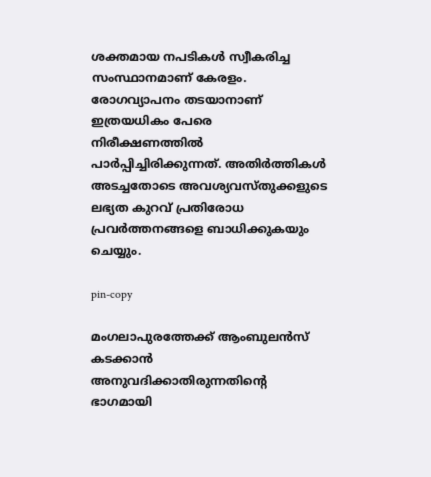ശക്തമായ നപടികൾ സ്വീകരിച്ച സംസ്ഥാനമാണ് കേരളം. രോഗവ്യാപനം തടയാനാണ് ഇത്രയധികം പേരെ നിരീക്ഷണത്തിൽ പാർപ്പിച്ചിരിക്കുന്നത്. അതിർത്തികൾ അടച്ചതോടെ അവശ്യവസ്തുക്കളുടെ ലഭ്യത കുറവ് പ്രതിരോധ പ്രവർത്തനങ്ങളെ ബാധിക്കുകയും ചെയ്യും.

pin-copy

മംഗലാപുരത്തേക്ക് ആംബുലൻസ് കടക്കാൻ അനുവദിക്കാതിരുന്നതിൻ്റെ ഭാഗമായി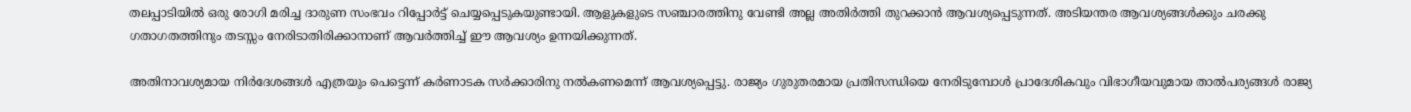തലപ്പാടിയിൽ ഒരു രോഗി മരിച്ച ദാരുണ സംഭവം റിപ്പോർട്ട് ചെയ്യപ്പെടുകയുണ്ടായി. ആളുകളുടെ സഞ്ചാരത്തിനു വേണ്ടി അല്ല അതിർത്തി തുറക്കാൻ ആവശ്യപ്പെടുന്നത്. അടിയന്തര ആവശ്യങ്ങൾക്കും ചരക്കു ഗതാഗതത്തിനും തടസ്സം നേരിടാതിരിക്കാനാണ് ആവർത്തിച്ച് ഈ ആവശ്യം ഉന്നയിക്കുന്നത്.

അതിനാവശ്യമായ നിർദേശങ്ങൾ എത്രയും പെട്ടെന്ന് കർണാടക സർക്കാരിനു നൽകണമെന്ന് ആവശ്യപ്പെട്ടു. രാജ്യം ഗുരുതരമായ പ്രതിസന്ധിയെ നേരിടുമ്പോൾ പ്രാദേശികവും വിഭാഗീയവുമായ താൽപര്യങ്ങൾ രാജ്യ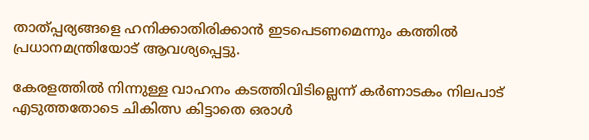താത്പ്പര്യങ്ങളെ ഹനിക്കാതിരിക്കാൻ ഇടപെടണമെന്നും കത്തിൽ പ്രധാനമന്ത്രിയോട് ആവശ്യപ്പെട്ടു.

കേരളത്തിൽ നിന്നുള്ള വാഹനം കടത്തിവിടില്ലെന്ന് കർണാടകം നിലപാട് എടുത്തതോടെ ചികിത്സ കിട്ടാതെ ഒരാൾ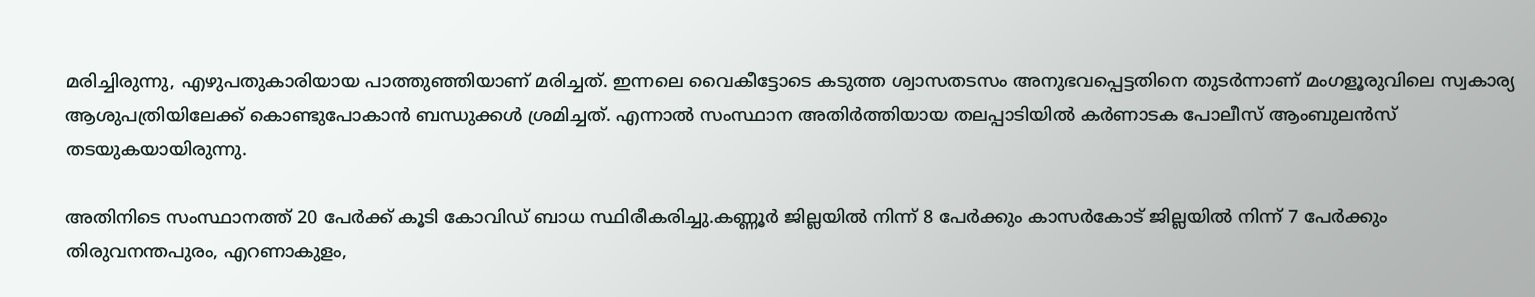മരിച്ചിരുന്നു, എഴുപതുകാരിയായ പാത്തുഞ്ഞിയാണ് മരിച്ചത്. ഇന്നലെ വൈകീട്ടോടെ കടുത്ത ശ്വാസതടസം അനുഭവപ്പെട്ടതിനെ തുടർന്നാണ് മംഗളൂരുവിലെ സ്വകാര്യ ആശുപത്രിയിലേക്ക് കൊണ്ടുപോകാൻ ബന്ധുക്കൾ ശ്രമിച്ചത്. എന്നാൽ സംസ്ഥാന അതിർത്തിയായ തലപ്പാടിയിൽ കർണാടക പോലീസ് ആംബുലൻസ് തടയുകയായിരുന്നു.

അതിനിടെ സംസ്ഥാനത്ത് 20 പേര്‍ക്ക് കൂടി കോവിഡ് ബാധ സ്ഥിരീകരിച്ചു.കണ്ണൂര്‍ ജില്ലയില്‍ നിന്ന് 8 പേര്‍ക്കും കാസർകോട് ജില്ലയില്‍ നിന്ന് 7 പേര്‍ക്കും തിരുവനന്തപുരം, എറണാകുളം,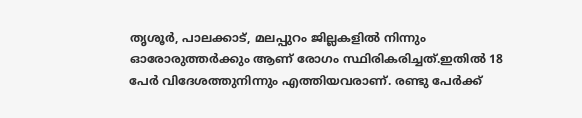തൃശൂര്‍, പാലക്കാട്, മലപ്പുറം ജില്ലകളില്‍ നിന്നും ഓരോരുത്തര്‍ക്കും ആണ് രോഗം സ്ഥിരികരിച്ചത്.ഇതില്‍ 18 പേര്‍ വിദേശത്തുനിന്നും എത്തിയവരാണ്. രണ്ടു പേര്‍ക്ക്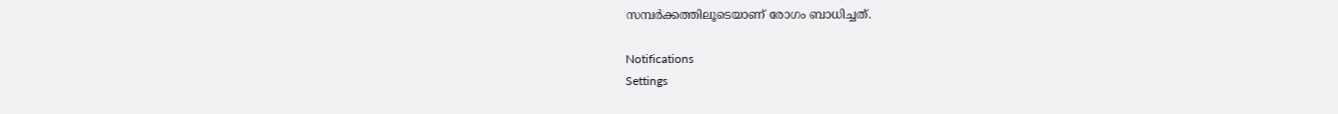സമ്പര്‍ക്കത്തിലൂടെയാണ് രോഗം ബാധിച്ചത്.

Notifications
Settings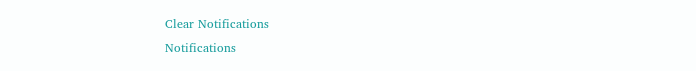Clear Notifications
Notifications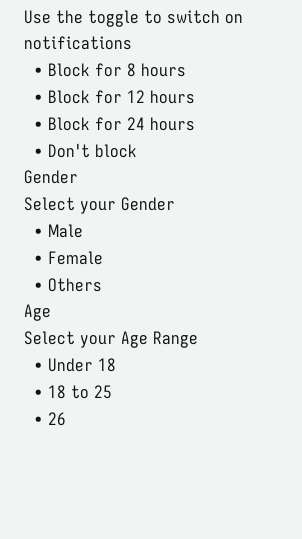Use the toggle to switch on notifications
  • Block for 8 hours
  • Block for 12 hours
  • Block for 24 hours
  • Don't block
Gender
Select your Gender
  • Male
  • Female
  • Others
Age
Select your Age Range
  • Under 18
  • 18 to 25
  • 26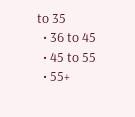to 35
  • 36 to 45
  • 45 to 55
  • 55+